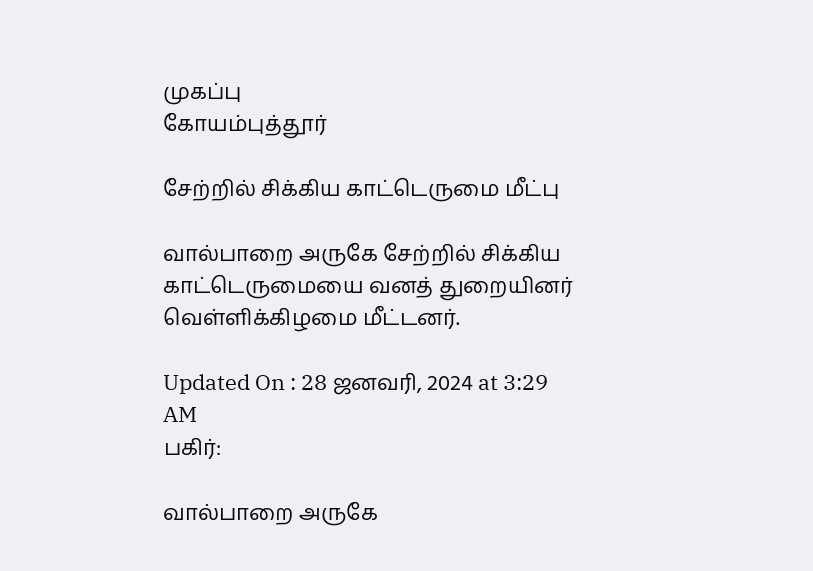முகப்பு
கோயம்புத்தூர்

சேற்றில் சிக்கிய காட்டெருமை மீட்பு

வால்பாறை அருகே சேற்றில் சிக்கிய காட்டெருமையை வனத் துறையினர் வெள்ளிக்கிழமை மீட்டனர்.

Updated On : 28 ஜனவரி, 2024 at 3:29 AM
பகிர்:

வால்பாறை அருகே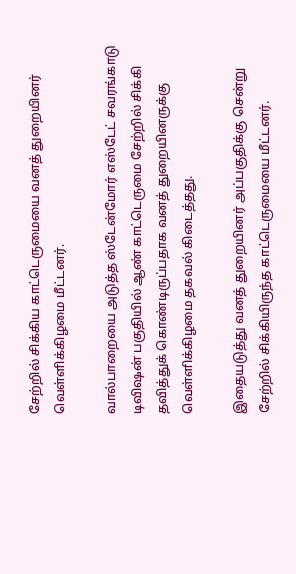சேற்றில் சிக்கிய காட்டெருமையை வனத் துறையினர் வெள்ளிக்கிழமை மீட்டனர்.

வால்பாறையை அடுத்த ஸ்டேன்மோர் எஸ்டேட் சவரங்காடு டிவிஷன் பகுதியில் ஆண் காட்டெருமை சேற்றில் சிக்கி தவித்துக் கொண்டிருப்பதாக வனத் துறையினருக்கு வெள்ளிக்கிழமை தகவல் கிடைத்தது.

இதையடுத்து வனத் துறையினர் அப்பகுதிக்கு சென்று சேற்றில் சிக்கியிருந்த காட்டெருமையை மீட்டனர்.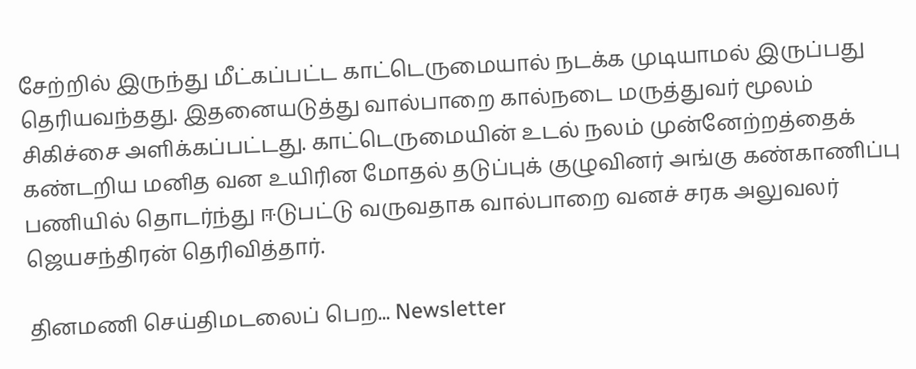சேற்றில் இருந்து மீட்கப்பட்ட காட்டெருமையால் நடக்க முடியாமல் இருப்பது தெரியவந்தது. இதனையடுத்து வால்பாறை கால்நடை மருத்துவர் மூலம் சிகிச்சை அளிக்கப்பட்டது. காட்டெருமையின் உடல் நலம் முன்னேற்றத்தைக் கண்டறிய மனித வன உயிரின மோதல் தடுப்புக் குழுவினர் அங்கு கண்காணிப்பு பணியில் தொடர்ந்து ஈடுபட்டு வருவதாக வால்பாறை வனச் சரக அலுவலர் ஜெயசந்திரன் தெரிவித்தார்.

தினமணி செய்திமடலைப் பெற... Newsletter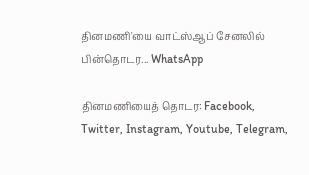தினமணி'யை வாட்ஸ்ஆப் சேனலில் பின்தொடர... WhatsApp

தினமணியைத் தொடர: Facebook, Twitter, Instagram, Youtube, Telegram,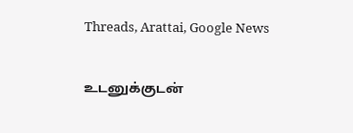Threads, Arattai, Google News

உடனுக்குடன்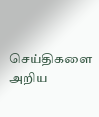செய்திகளை அறிய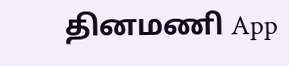தினமணி App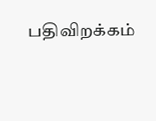பதிவிறக்கம்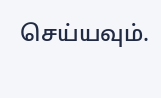செய்யவும்.